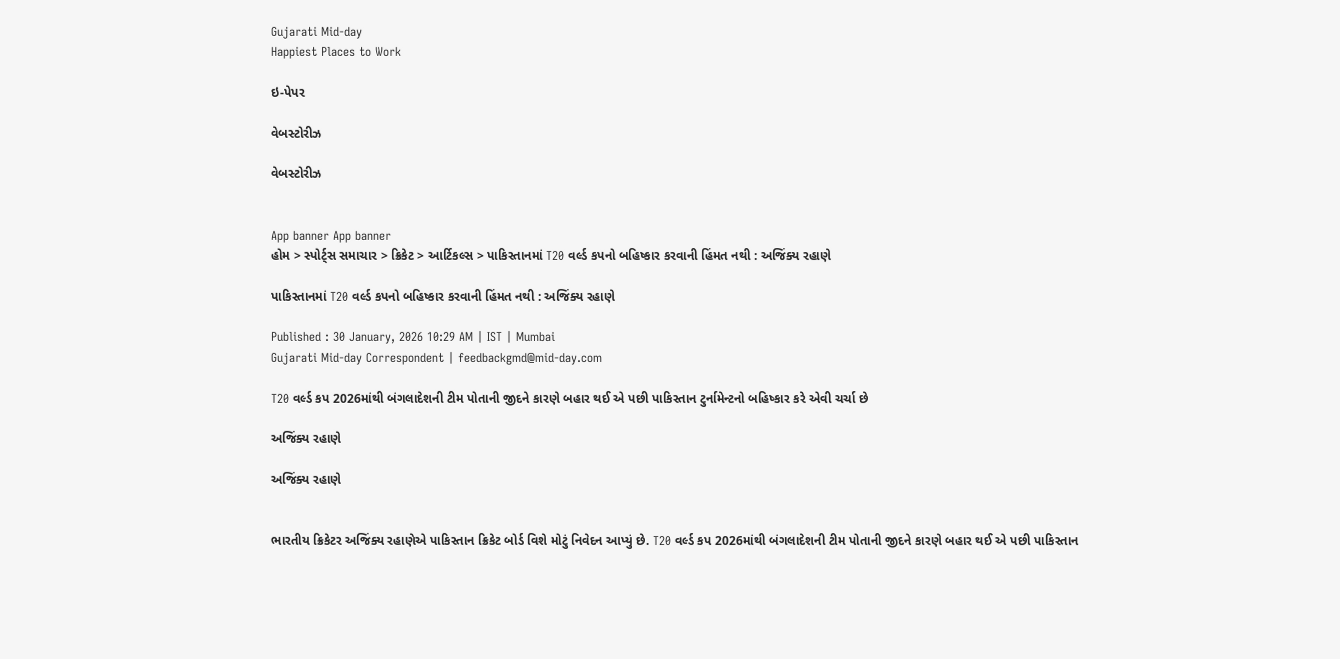Gujarati Mid-day
Happiest Places to Work

ઇ-પેપર

વેબસ્ટોરીઝ

વેબસ્ટોરીઝ


App banner App banner
હોમ > સ્પોર્ટ્સ સમાચાર > ક્રિકેટ > આર્ટિકલ્સ > પાકિસ્તાનમાં T20 વર્લ્ડ કપનો બહિષ્કાર કરવાની હિંમત નથી : અજિંક્ય રહાણે

પાકિસ્તાનમાં T20 વર્લ્ડ કપનો બહિષ્કાર કરવાની હિંમત નથી : અજિંક્ય રહાણે

Published : 30 January, 2026 10:29 AM | IST | Mumbai
Gujarati Mid-day Correspondent | feedbackgmd@mid-day.com

T20 વર્લ્ડ કપ 2026માંથી બંગલાદેશની ટીમ પોતાની જીદને કારણે બહાર થઈ એ પછી પાકિસ્તાન ટુર્નામેન્ટનો બહિષ્કાર કરે એવી ચર્ચા છે

અજિંક્ય રહાણે

અજિંક્ય રહાણે


ભારતીય ક્રિકેટર અજિંક્ય રહાણેએ પાકિસ્તાન ક્રિકેટ બોર્ડ વિશે મોટું નિવેદન આપ્યું છે. T20 વર્લ્ડ કપ 2026માંથી બંગલાદેશની ટીમ પોતાની જીદને કારણે બહાર થઈ એ પછી પાકિસ્તાન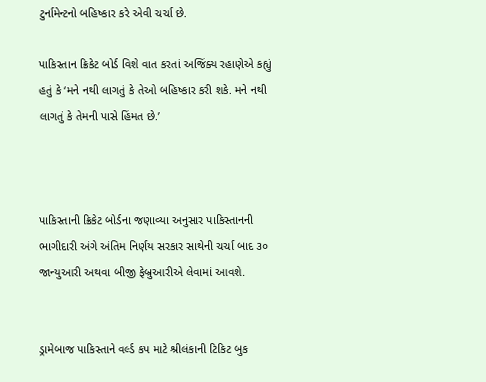ટુર્નામેન્ટનો બહિષ્કાર કરે એવી ચર્ચા છે.

પાકિસ્તાન ક્રિકેટ બોર્ડ વિશે વાત કરતાં અજિંક્ય રહાણેએ કહ્યું હતું કે ‘મને નથી લાગતું કે તેઓ બહિષ્કાર કરી શકે. મને નથી લાગતું કે તેમની પાસે હિંમત છે.’



પાકિસ્તાની ક્રિકેટ બોર્ડના જણાવ્યા અનુસાર પાકિસ્તાનની ભાગીદારી અંગે અંતિમ નિર્ણય સરકાર સાથેની ચર્ચા બાદ ૩૦ જાન્યુઆરી અથવા બીજી ફેબ્રુઆરીએ લેવામાં આવશે.


ડ્રામેબાજ પાકિસ્તાને વર્લ્ડ કપ માટે શ્રીલંકાની ટિકિટ બુક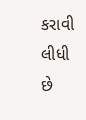કરાવી લીધી છે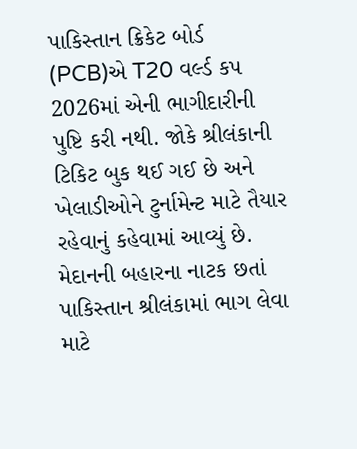પાકિસ્તાન ક્રિકેટ બોર્ડ (PCB)એ T20 વર્લ્ડ કપ 2026માં એની ભાગીદારીની પુષ્ટિ કરી નથી. જોકે શ્રીલંકાની ટિકિટ બુક થઈ ગઈ છે અને ખેલાડીઓને ટુર્નામેન્ટ માટે તૈયાર રહેવાનું કહેવામાં આવ્યું છે. મેદાનની બહારના નાટક છતાં પાકિસ્તાન શ્રીલંકામાં ભાગ લેવા માટે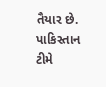તૈયાર છે. પાકિસ્તાન ટીમે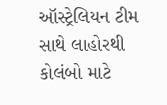ઑસ્ટ્રેલિયન ટીમ સાથે લાહોરથી કોલંબો માટે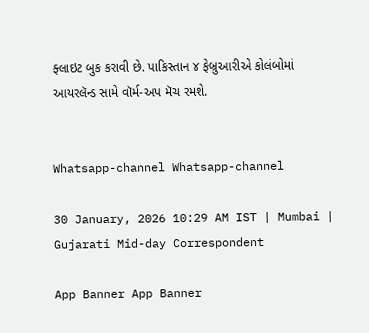ફ્લાઇટ બુક કરાવી છે. પાકિસ્તાન ૪ ફેબ્રુઆરીએ કોલંબોમાં આયરલૅન્ડ સામે વૉર્મ-અપ મૅચ રમશે.


Whatsapp-channel Whatsapp-channel

30 January, 2026 10:29 AM IST | Mumbai | Gujarati Mid-day Correspondent

App Banner App Banner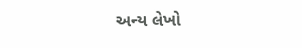અન્ય લેખો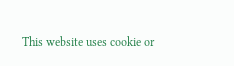This website uses cookie or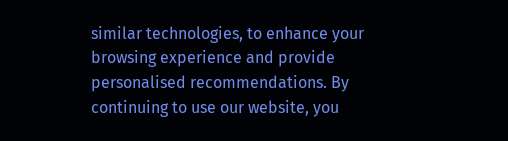similar technologies, to enhance your browsing experience and provide personalised recommendations. By continuing to use our website, you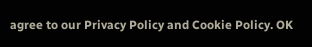agree to our Privacy Policy and Cookie Policy. OK